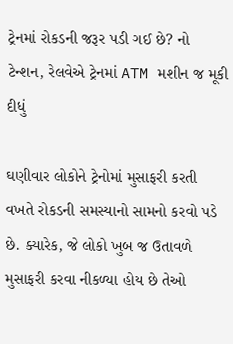ટ્રેનમાં રોકડની જરૂર પડી ગઈ છે? નો ટેન્શન, રેલવેએ ટ્રેનમાં ATM મશીન જ મૂકી દીધું

ઘણીવાર લોકોને ટ્રેનોમાં મુસાફરી કરતી વખતે રોકડની સમસ્યાનો સામનો કરવો પડે છે. ક્યારેક, જે લોકો ખુબ જ ઉતાવળે મુસાફરી કરવા નીકળ્યા હોય છે તેઓ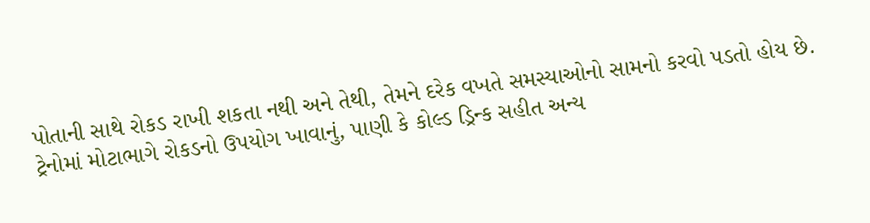પોતાની સાથે રોકડ રાખી શકતા નથી અને તેથી, તેમને દરેક વખતે સમસ્યાઓનો સામનો કરવો પડતો હોય છે. ટ્રેનોમાં મોટાભાગે રોકડનો ઉપયોગ ખાવાનું, પાણી કે કોલ્ડ ડ્રિન્ક સહીત અન્ય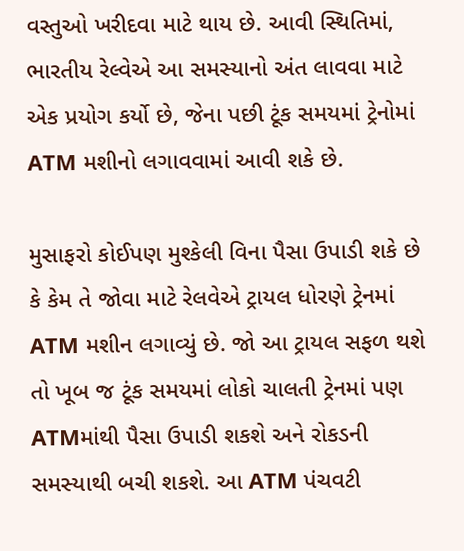વસ્તુઓ ખરીદવા માટે થાય છે. આવી સ્થિતિમાં, ભારતીય રેલ્વેએ આ સમસ્યાનો અંત લાવવા માટે એક પ્રયોગ કર્યો છે, જેના પછી ટૂંક સમયમાં ટ્રેનોમાં ATM મશીનો લગાવવામાં આવી શકે છે.

મુસાફરો કોઈપણ મુશ્કેલી વિના પૈસા ઉપાડી શકે છે કે કેમ તે જોવા માટે રેલવેએ ટ્રાયલ ધોરણે ટ્રેનમાં ATM મશીન લગાવ્યું છે. જો આ ટ્રાયલ સફળ થશે તો ખૂબ જ ટૂંક સમયમાં લોકો ચાલતી ટ્રેનમાં પણ ATMમાંથી પૈસા ઉપાડી શકશે અને રોકડની સમસ્યાથી બચી શકશે. આ ATM પંચવટી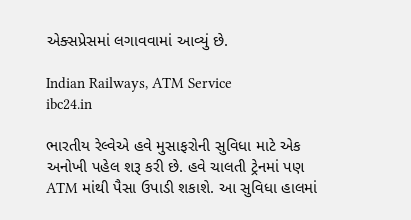એક્સપ્રેસમાં લગાવવામાં આવ્યું છે.

Indian Railways, ATM Service
ibc24.in

ભારતીય રેલ્વેએ હવે મુસાફરોની સુવિધા માટે એક અનોખી પહેલ શરૂ કરી છે. હવે ચાલતી ટ્રેનમાં પણ ATM માંથી પૈસા ઉપાડી શકાશે. આ સુવિધા હાલમાં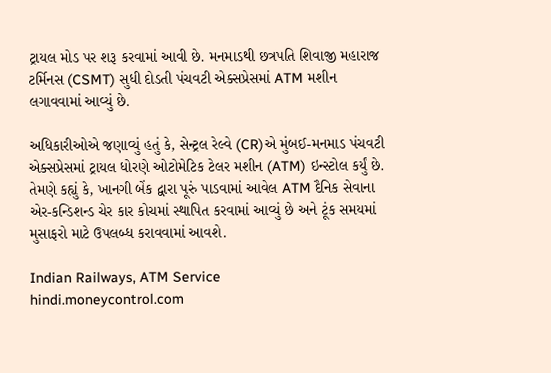ટ્રાયલ મોડ પર શરૂ કરવામાં આવી છે. મનમાડથી છત્રપતિ શિવાજી મહારાજ ટર્મિનસ (CSMT) સુધી દોડતી પંચવટી એક્સપ્રેસમાં ATM મશીન લગાવવામાં આવ્યું છે.

અધિકારીઓએ જણાવ્યું હતું કે, સેન્ટ્રલ રેલ્વે (CR)એ મુંબઈ-મનમાડ પંચવટી એક્સપ્રેસમાં ટ્રાયલ ધોરણે ઓટોમેટિક ટેલર મશીન (ATM) ઇન્સ્ટોલ કર્યું છે. તેમણે કહ્યું કે, ખાનગી બેંક દ્વારા પૂરું પાડવામાં આવેલ ATM દૈનિક સેવાના એર-કન્ડિશન્ડ ચેર કાર કોચમાં સ્થાપિત કરવામાં આવ્યું છે અને ટૂંક સમયમાં મુસાફરો માટે ઉપલબ્ધ કરાવવામાં આવશે.

Indian Railways, ATM Service
hindi.moneycontrol.com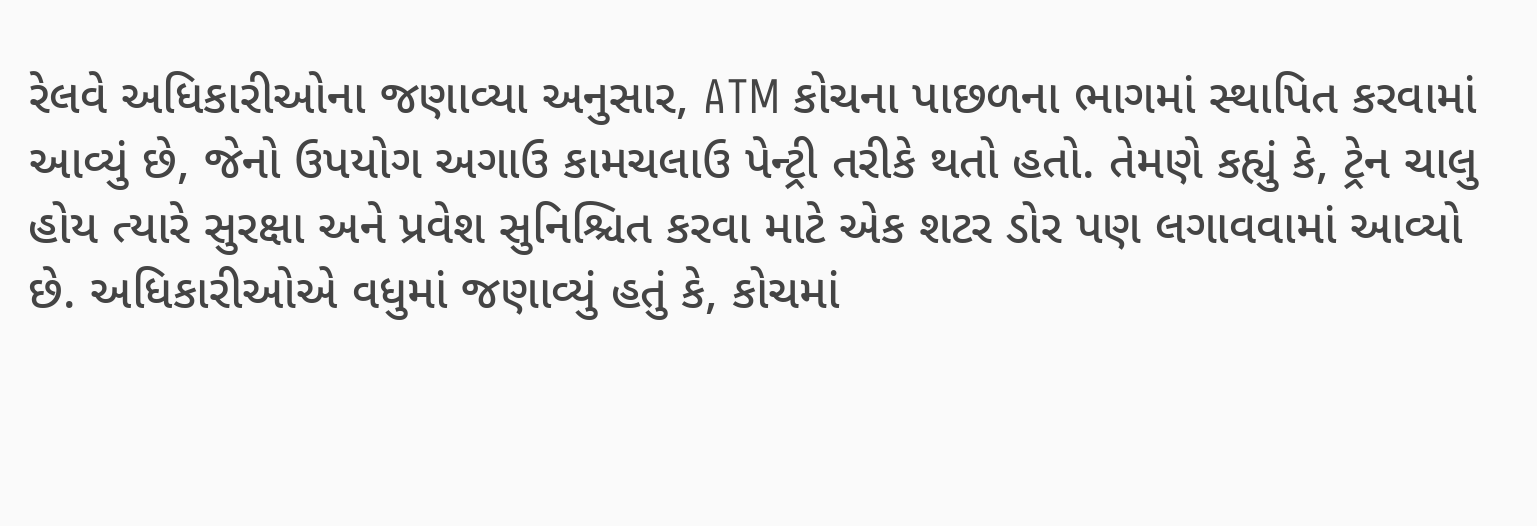રેલવે અધિકારીઓના જણાવ્યા અનુસાર, ATM કોચના પાછળના ભાગમાં સ્થાપિત કરવામાં આવ્યું છે, જેનો ઉપયોગ અગાઉ કામચલાઉ પેન્ટ્રી તરીકે થતો હતો. તેમણે કહ્યું કે, ટ્રેન ચાલુ હોય ત્યારે સુરક્ષા અને પ્રવેશ સુનિશ્ચિત કરવા માટે એક શટર ડોર પણ લગાવવામાં આવ્યો છે. અધિકારીઓએ વધુમાં જણાવ્યું હતું કે, કોચમાં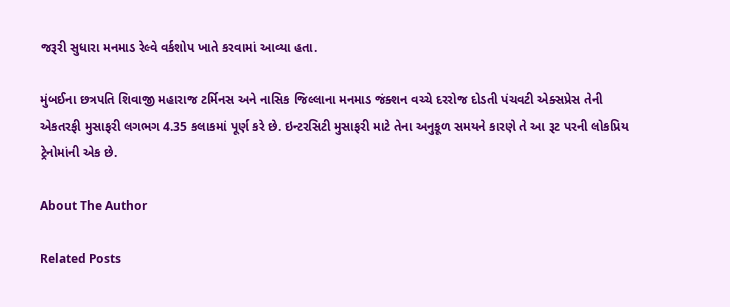જરૂરી સુધારા મનમાડ રેલ્વે વર્કશોપ ખાતે કરવામાં આવ્યા હતા.

મુંબઈના છત્રપતિ શિવાજી મહારાજ ટર્મિનસ અને નાસિક જિલ્લાના મનમાડ જંક્શન વચ્ચે દરરોજ દોડતી પંચવટી એક્સપ્રેસ તેની એકતરફી મુસાફરી લગભગ 4.35 કલાકમાં પૂર્ણ કરે છે. ઇન્ટરસિટી મુસાફરી માટે તેના અનુકૂળ સમયને કારણે તે આ રૂટ પરની લોકપ્રિય ટ્રેનોમાંની એક છે.

About The Author

Related Posts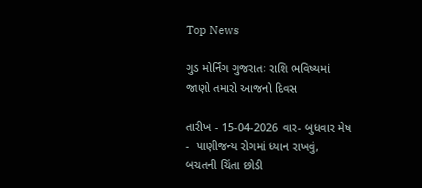Top News

ગુડ મોર્નિંગ ગુજરાતઃ રાશિ ભવિષ્યમાં જાણો તમારો આજનો દિવસ

તારીખ - 15-04-2026 વાર- બુધવાર મેષ -  પાણીજન્ય રોગમાં ધ્યાન રાખવું,  બચતની ચિંતા છોડી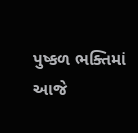પુષ્કળ ભક્તિમાં આજે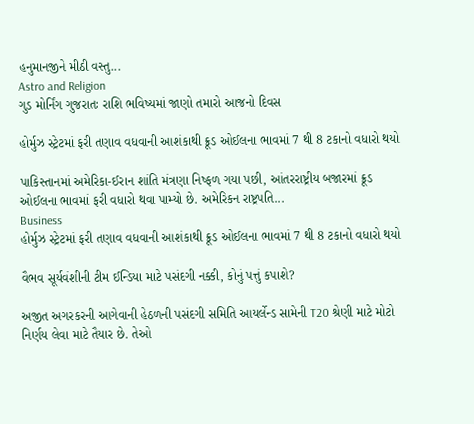હનુમાનજીને મીઠી વસ્તુ...
Astro and Religion
ગુડ મોર્નિંગ ગુજરાતઃ રાશિ ભવિષ્યમાં જાણો તમારો આજનો દિવસ

હોર્મુઝ સ્ટ્રેટમાં ફરી તણાવ વધવાની આશંકાથી ક્રૂડ ઓઈલના ભાવમાં 7 થી 8 ટકાનો વધારો થયો

પાકિસ્તાનમાં અમેરિકા-ઈરાન શાંતિ મંત્રણા નિષ્ફળ ગયા પછી, આંતરરાષ્ટ્રીય બજારમાં ક્રૂડ ઓઈલના ભાવમાં ફરી વધારો થવા પામ્યો છે. અમેરિકન રાષ્ટ્રપતિ...
Business
હોર્મુઝ સ્ટ્રેટમાં ફરી તણાવ વધવાની આશંકાથી ક્રૂડ ઓઈલના ભાવમાં 7 થી 8 ટકાનો વધારો થયો

વૈભવ સૂર્યવંશીની ટીમ ઈન્ડિયા માટે પસંદગી નક્કી, કોનું પત્તું કપાશે?

અજીત અગરકરની આગેવાની હેઠળની પસંદગી સમિતિ આયર્લેન્ડ સામેની T20 શ્રેણી માટે મોટો નિર્ણય લેવા માટે તૈયાર છે. તેઓ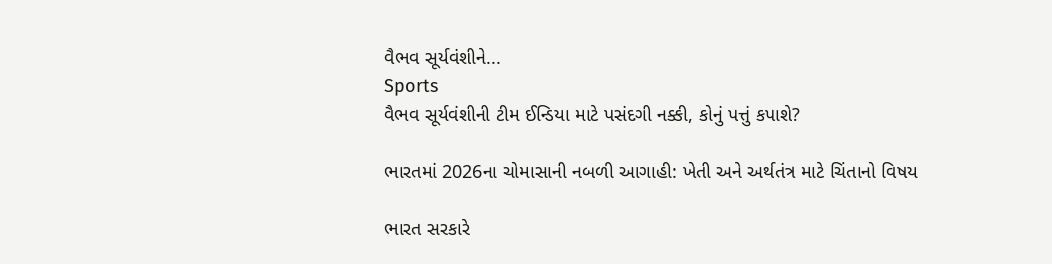વૈભવ સૂર્યવંશીને...
Sports
વૈભવ સૂર્યવંશીની ટીમ ઈન્ડિયા માટે પસંદગી નક્કી, કોનું પત્તું કપાશે?

ભારતમાં 2026ના ચોમાસાની નબળી આગાહી: ખેતી અને અર્થતંત્ર માટે ચિંતાનો વિષય

ભારત સરકારે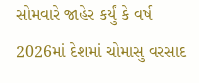સોમવારે જાહેર કર્યું કે વર્ષ 2026માં દેશમાં ચોમાસુ વરસાદ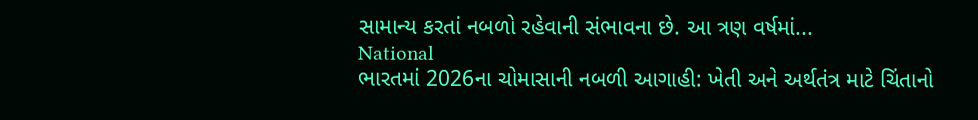સામાન્ય કરતાં નબળો રહેવાની સંભાવના છે. આ ત્રણ વર્ષમાં...
National
ભારતમાં 2026ના ચોમાસાની નબળી આગાહી: ખેતી અને અર્થતંત્ર માટે ચિંતાનો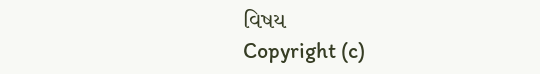વિષય
Copyright (c)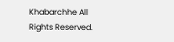Khabarchhe All Rights Reserved.